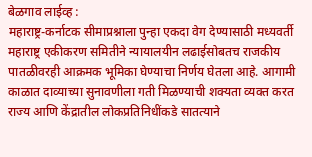बेळगाव लाईव्ह :
महाराष्ट्र-कर्नाटक सीमाप्रश्नाला पुन्हा एकदा वेग देण्यासाठी मध्यवर्ती महाराष्ट्र एकीकरण समितीने न्यायालयीन लढाईसोबतच राजकीय पातळीवरही आक्रमक भूमिका घेण्याचा निर्णय घेतला आहे. आगामी काळात दाव्याच्या सुनावणीला गती मिळण्याची शक्यता व्यक्त करत राज्य आणि केंद्रातील लोकप्रतिनिधींकडे सातत्याने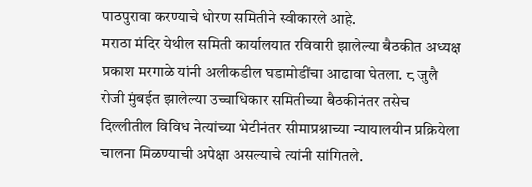पाठपुरावा करण्याचे धोरण समितीने स्वीकारले आहे.
मराठा मंदिर येथील समिती कार्यालयात रविवारी झालेल्या बैठकीत अध्यक्ष प्रकाश मरगाळे यांनी अलीकडील घडामोडींचा आढावा घेतला. ८ जुलै रोजी मुंबईत झालेल्या उच्चाधिकार समितीच्या बैठकीनंतर तसेच दिल्लीतील विविध नेत्यांच्या भेटीनंतर सीमाप्रश्नाच्या न्यायालयीन प्रक्रियेला चालना मिळण्याची अपेक्षा असल्याचे त्यांनी सांगितले.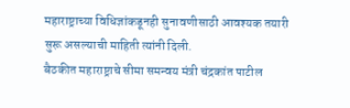महाराष्ट्राच्या विधिज्ञांकडूनही सुनावणीसाठी आवश्यक तयारी सुरू असल्याची माहिती त्यांनी दिली.
बैठकीत महाराष्ट्राचे सीमा समन्वय मंत्री चंद्रकांत पाटील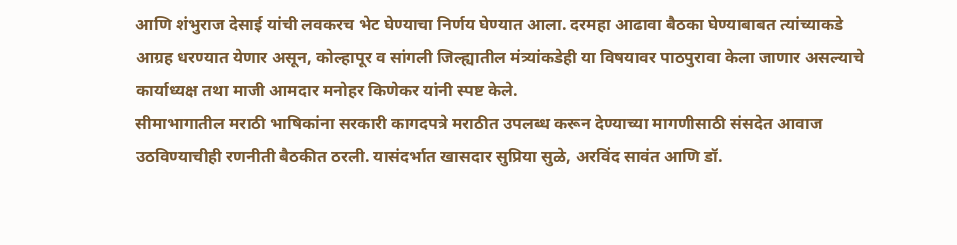आणि शंभुराज देसाई यांची लवकरच भेट घेण्याचा निर्णय घेण्यात आला. दरमहा आढावा बैठका घेण्याबाबत त्यांच्याकडे आग्रह धरण्यात येणार असून, कोल्हापूर व सांगली जिल्ह्यातील मंत्र्यांकडेही या विषयावर पाठपुरावा केला जाणार असल्याचे कार्याध्यक्ष तथा माजी आमदार मनोहर किणेकर यांनी स्पष्ट केले.
सीमाभागातील मराठी भाषिकांना सरकारी कागदपत्रे मराठीत उपलब्ध करून देण्याच्या मागणीसाठी संसदेत आवाज उठविण्याचीही रणनीती बैठकीत ठरली. यासंदर्भात खासदार सुप्रिया सुळे, अरविंद सावंत आणि डॉ.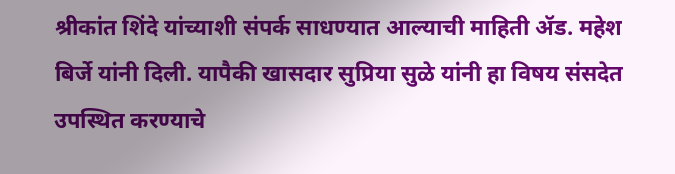श्रीकांत शिंदे यांच्याशी संपर्क साधण्यात आल्याची माहिती ॲड. महेश बिर्जे यांनी दिली. यापैकी खासदार सुप्रिया सुळे यांनी हा विषय संसदेत उपस्थित करण्याचे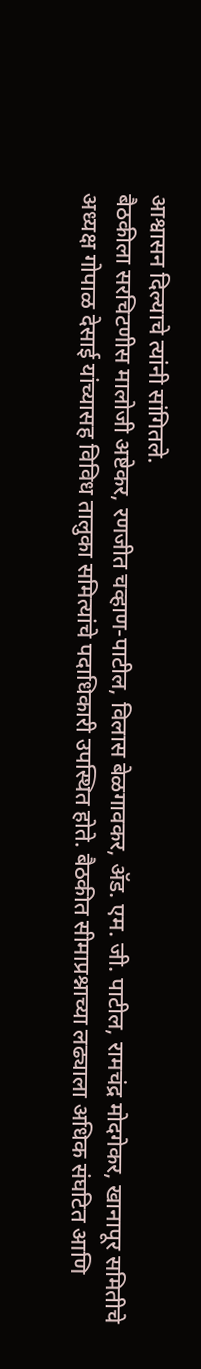आश्वासन दिल्याचे त्यांनी सांगितले.
बैठकीला सरचिटणीस मालोजी अष्टेकर, रणजीत चव्हाण-पाटील, विलास बेळगावकर, ॲड. एम. जी. पाटील, रामचंद्र मोदगेकर, खानापूर समितीचे अध्यक्ष गोपाळ देसाई यांच्यासह विविध तालुका समित्यांचे पदाधिकारी उपस्थित होते. बैठकीत सीमाप्रश्नाच्या लढ्याला अधिक संघटित आणि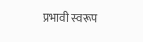प्रभावी स्वरूप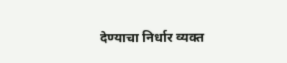देण्याचा निर्धार व्यक्त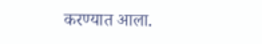करण्यात आला.